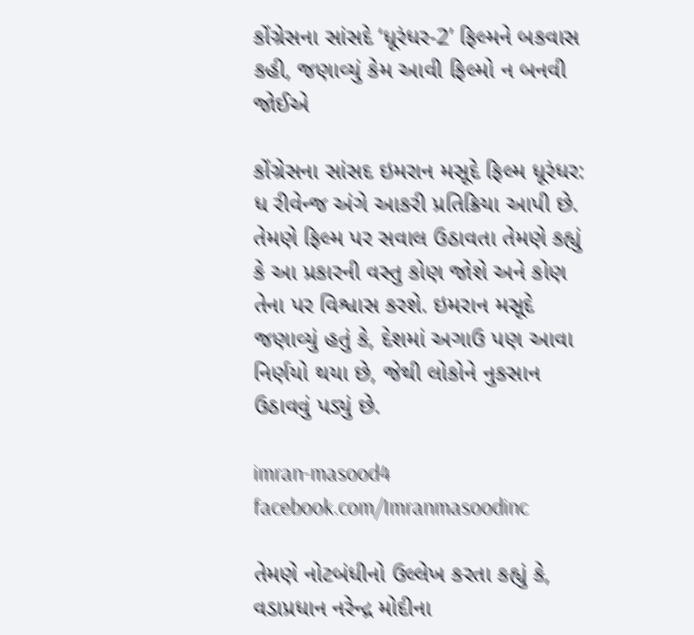કોંગ્રેસના સાંસદે ‘ધૂરંધર-2’ ફિલ્મને બકવાસ કહી, જણાવ્યું કેમ આવી ફિલ્મો ન બનવી જોઈએ

કોંગ્રેસના સાંસદ ઇમરાન મસૂદે ફિલ્મ ધૂરંધર: ધ રીવેન્જ અંગે આકરી પ્રતિક્રિયા આપી છે. તેમણે ફિલ્મ પર સવાલ ઉઠાવતા તેમણે કહ્યું કે આ પ્રકારની વસ્તુ કોણ જોશે અને કોણ તેના પર વિશ્વાસ કરશે. ઇમરાન મસૂદે જણાવ્યું હતું કે, દેશમાં અગાઉ પણ આવા નિર્ણયો થયા છે, જેથી લોકોને નુકસાન ઉઠાવવું પડ્યું છે.

imran-masood4
facebook.com/Imranmasoodinc

તેમણે નોટબંધીનો ઉલ્લેખ કરતા કહ્યું કે, વડાપ્રધાન નરેન્દ્ર મોદીના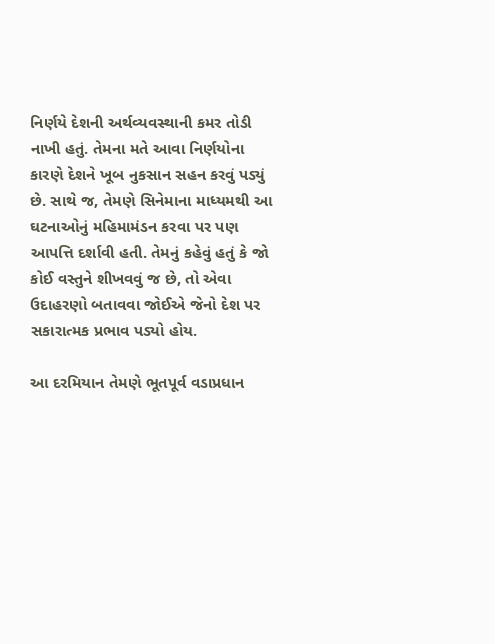નિર્ણયે દેશની અર્થવ્યવસ્થાની કમર તોડી નાખી હતું. તેમના મતે આવા નિર્ણયોના કારણે દેશને ખૂબ નુકસાન સહન કરવું પડ્યું છે. સાથે જ, તેમણે સિનેમાના માધ્યમથી આ ઘટનાઓનું મહિમામંડન કરવા પર પણ આપત્તિ દર્શાવી હતી. તેમનું કહેવું હતું કે જો કોઈ વસ્તુને શીખવવું જ છે, તો એવા ઉદાહરણો બતાવવા જોઈએ જેનો દેશ પર સકારાત્મક પ્રભાવ પડ્યો હોય.

આ દરમિયાન તેમણે ભૂતપૂર્વ વડાપ્રધાન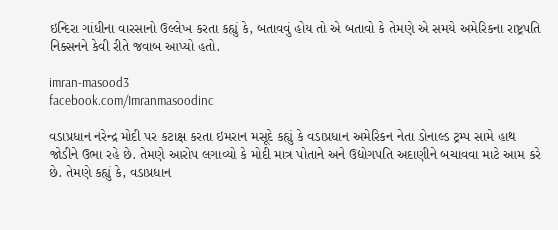ઇન્દિરા ગાંધીના વારસાનો ઉલ્લેખ કરતા કહ્યું કે, બતાવવું હોય તો એ બતાવો કે તેમણે એ સમયે અમેરિકના રાષ્ટ્રપતિ નિક્સનને કેવી રીતે જવાબ આપ્યો હતો.

imran-masood3
facebook.com/Imranmasoodinc

વડાપ્રધાન નરેન્દ્ર મોદી પર કટાક્ષ કરતા ઇમરાન મસૂદે કહ્યું કે વડાપ્રધાન અમેરિકન નેતા ડોનાલ્ડ ટ્રમ્પ સામે હાથ જોડીને ઉભા રહે છે. તેમણે આરોપ લગાવ્યો કે મોદી માત્ર પોતાને અને ઉદ્યોગપતિ અદાણીને બચાવવા માટે આમ કરે છે. તેમણે કહ્યું કે, વડાપ્રધાન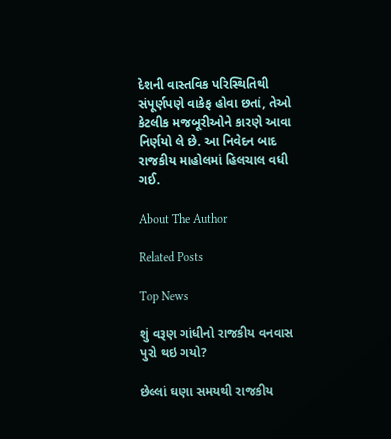દેશની વાસ્તવિક પરિસ્થિતિથી સંપૂર્ણપણે વાકેફ હોવા છતાં, તેઓ કેટલીક મજબૂરીઓને કારણે આવા નિર્ણયો લે છે. આ નિવેદન બાદ રાજકીય માહોલમાં હિલચાલ વધી ગઈ.

About The Author

Related Posts

Top News

શું વરૂણ ગાંધીનો રાજકીય વનવાસ પુરો થઇ ગયો?

છેલ્લાં ઘણા સમયથી રાજકીય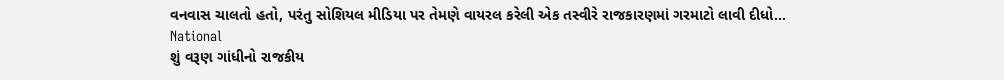વનવાસ ચાલતો હતો, પરંતુ સોશિયલ મીડિયા પર તેમણે વાયરલ કરેલી એક તસ્વીરે રાજકારણમાં ગરમાટો લાવી દીધો...
National
શું વરૂણ ગાંધીનો રાજકીય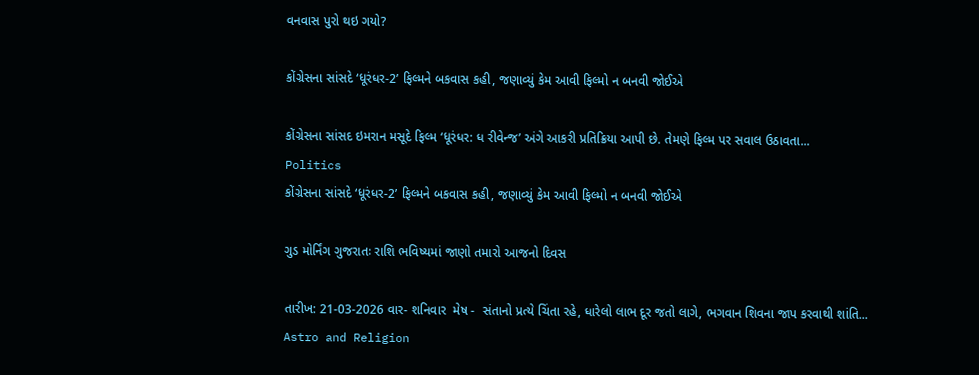વનવાસ પુરો થઇ ગયો?

કોંગ્રેસના સાંસદે ‘ધૂરંધર-2’ ફિલ્મને બકવાસ કહી, જણાવ્યું કેમ આવી ફિલ્મો ન બનવી જોઈએ

કોંગ્રેસના સાંસદ ઇમરાન મસૂદે ફિલ્મ ‘ધૂરંધર: ધ રીવેન્જ’ અંગે આકરી પ્રતિક્રિયા આપી છે. તેમણે ફિલ્મ પર સવાલ ઉઠાવતા...
Politics
કોંગ્રેસના સાંસદે ‘ધૂરંધર-2’ ફિલ્મને બકવાસ કહી, જણાવ્યું કેમ આવી ફિલ્મો ન બનવી જોઈએ

ગુડ મોર્નિંગ ગુજરાતઃ રાશિ ભવિષ્યમાં જાણો તમારો આજનો દિવસ

તારીખ: 21-03-2026 વાર- શનિવાર  મેષ -  સંતાનો પ્રત્યે ચિંતા રહે, ધારેલો લાભ દૂર જતો લાગે, ભગવાન શિવના જાપ કરવાથી શાંતિ...
Astro and Religion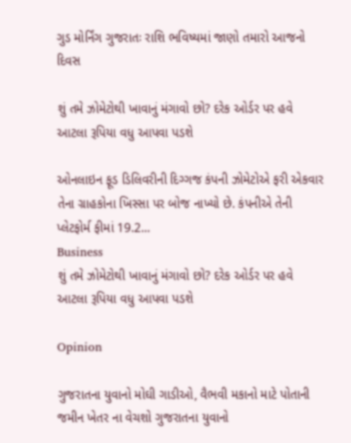ગુડ મોર્નિંગ ગુજરાતઃ રાશિ ભવિષ્યમાં જાણો તમારો આજનો દિવસ

શું તમે ઝોમેટોથી ખાવાનું મંગાવો છો? દરેક ઓર્ડર પર હવે આટલા રૂપિયા વધુ આપવા પડશે

ઓનલાઇન ફૂડ ડિલિવરીની દિગ્ગજ કંપની ઝોમેટોએ ફરી એકવાર તેના ગ્રાહકોના ખિસ્સા પર બોજ નાખ્યો છે. કંપનીએ તેની પ્લેટફોર્મ ફીમાં 19.2...
Business
શું તમે ઝોમેટોથી ખાવાનું મંગાવો છો? દરેક ઓર્ડર પર હવે આટલા રૂપિયા વધુ આપવા પડશે

Opinion

ગુજરાતના યુવાનો મોઘી ગાડીઓ, વૈભવી મકાનો માટે પોતાની જમીન ખેતર ના વેચશો ગુજરાતના યુવાનો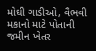મોઘી ગાડીઓ, વૈભવી મકાનો માટે પોતાની જમીન ખેતર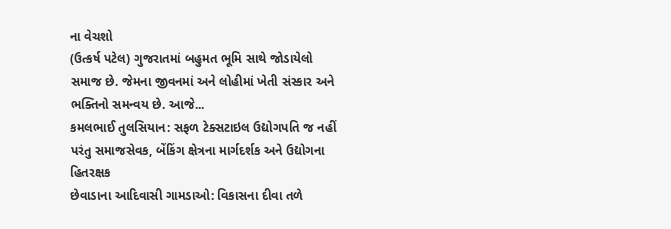ના વેચશો
(ઉત્કર્ષ પટેલ) ગુજરાતમાં બહુમત ભૂમિ સાથે જોડાયેલો સમાજ છે. જેમના જીવનમાં અને લોહીમાં ખેતી સંસ્કાર અને ભક્તિનો સમન્વય છે. આજે...
કમલભાઈ તુલસિયાન: સફળ ટેક્સટાઇલ ઉદ્યોગપતિ જ નહીં પરંતુ સમાજસેવક, બેંકિંગ ક્ષેત્રના માર્ગદર્શક અને ઉદ્યોગના હિતરક્ષક
છેવાડાના આદિવાસી ગામડાઓ: વિકાસના દીવા તળે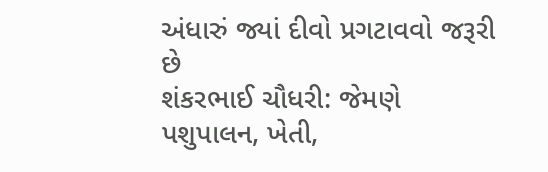અંધારું જ્યાં દીવો પ્રગટાવવો જરૂરી છે
શંકરભાઈ ચૌધરી: જેમણે પશુપાલન, ખેતી,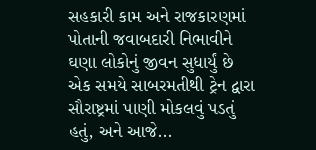સહકારી કામ અને રાજકારણમાં પોતાની જવાબદારી નિભાવીને ઘણા લોકોનું જીવન સુધાર્યું છે
એક સમયે સાબરમતીથી ટ્રેન દ્વારા સૌરાષ્ટ્રમાં પાણી મોકલવું પડતું હતું, અને આજે...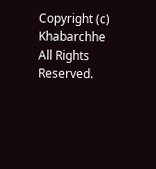Copyright (c) Khabarchhe All Rights Reserved.